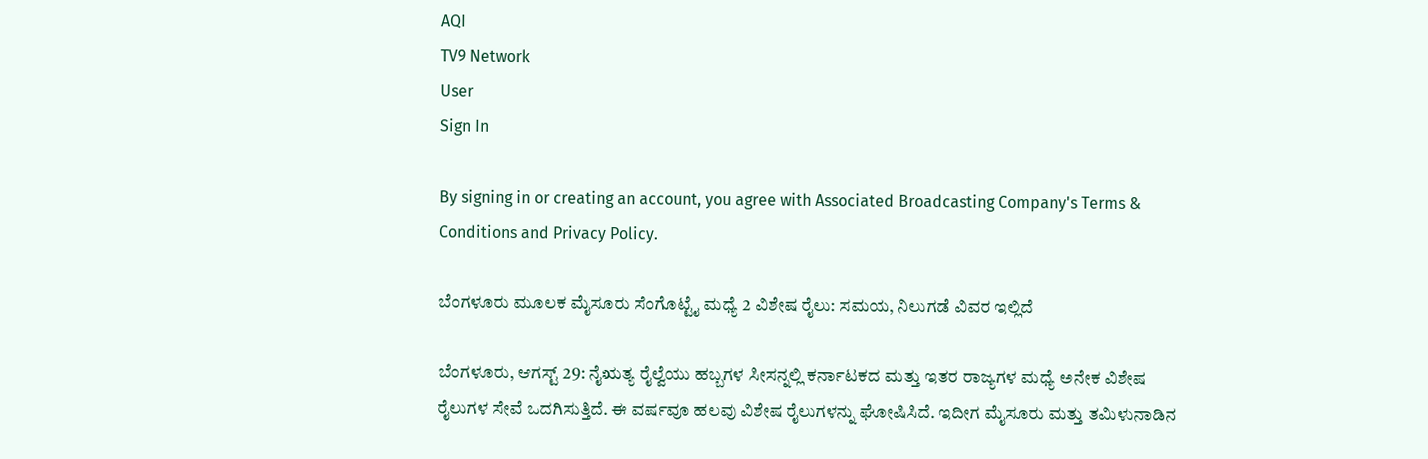AQI
TV9 Network
User
Sign In

By signing in or creating an account, you agree with Associated Broadcasting Company's Terms & Conditions and Privacy Policy.

ಬೆಂಗಳೂರು ಮೂಲಕ ಮೈಸೂರು ಸೆಂಗೊಟ್ಟೈ ಮಧ್ಯೆ 2 ವಿಶೇಷ ರೈಲು: ಸಮಯ, ನಿಲುಗಡೆ ವಿವರ ಇಲ್ಲಿದೆ

ಬೆಂಗಳೂರು, ಆಗಸ್ಟ್ 29: ನೈಋತ್ಯ ರೈಲ್ವೆಯು ಹಬ್ಬಗಳ ಸೀಸನ್ನಲ್ಲಿ ಕರ್ನಾಟಕದ ಮತ್ತು ಇತರ ರಾಜ್ಯಗಳ ಮಧ್ಯೆ ಅನೇಕ ವಿಶೇಷ ರೈಲುಗಳ ಸೇವೆ ಒದಗಿಸುತ್ತಿದೆ. ಈ ವರ್ಷವೂ ಹಲವು ವಿಶೇಷ ರೈಲುಗಳನ್ನು ಘೋಷಿಸಿದೆ. ಇದೀಗ ಮೈಸೂರು ಮತ್ತು ತಮಿಳುನಾಡಿನ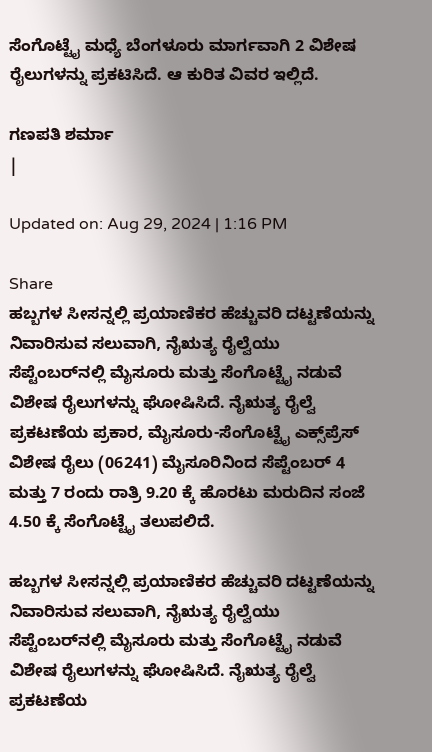ಸೆಂಗೊಟ್ಟೈ ಮಧ್ಯೆ ಬೆಂಗಳೂರು ಮಾರ್ಗವಾಗಿ 2 ವಿಶೇಷ ರೈಲುಗಳನ್ನು ಪ್ರಕಟಿಸಿದೆ. ಆ ಕುರಿತ ವಿವರ ಇಲ್ಲಿದೆ.

ಗಣಪತಿ ಶರ್ಮಾ
|

Updated on: Aug 29, 2024 | 1:16 PM

Share
ಹಬ್ಬಗಳ ಸೀಸನ್ನಲ್ಲಿ ಪ್ರಯಾಣಿಕರ ಹೆಚ್ಚುವರಿ ದಟ್ಟಣೆಯನ್ನು ನಿವಾರಿಸುವ ಸಲುವಾಗಿ, ನೈಋತ್ಯ ರೈಲ್ವೆಯು ಸೆಪ್ಟೆಂಬರ್‌ನಲ್ಲಿ ಮೈಸೂರು ಮತ್ತು ಸೆಂಗೊಟ್ಟೈ ನಡುವೆ ವಿಶೇಷ ರೈಲುಗಳನ್ನು ಘೋಷಿಸಿದೆ. ನೈಋತ್ಯ ರೈಲ್ವೆ ಪ್ರಕಟಣೆಯ ಪ್ರಕಾರ, ಮೈಸೂರು-ಸೆಂಗೊಟ್ಟೈ ಎಕ್ಸ್‌ಪ್ರೆಸ್ ವಿಶೇಷ ರೈಲು (06241) ಮೈಸೂರಿನಿಂದ ಸೆಪ್ಟೆಂಬರ್ 4 ಮತ್ತು 7 ರಂದು ರಾತ್ರಿ 9.20 ಕ್ಕೆ ಹೊರಟು ಮರುದಿನ ಸಂಜೆ 4.50 ಕ್ಕೆ ಸೆಂಗೊಟ್ಟೈ ತಲುಪಲಿದೆ.

ಹಬ್ಬಗಳ ಸೀಸನ್ನಲ್ಲಿ ಪ್ರಯಾಣಿಕರ ಹೆಚ್ಚುವರಿ ದಟ್ಟಣೆಯನ್ನು ನಿವಾರಿಸುವ ಸಲುವಾಗಿ, ನೈಋತ್ಯ ರೈಲ್ವೆಯು ಸೆಪ್ಟೆಂಬರ್‌ನಲ್ಲಿ ಮೈಸೂರು ಮತ್ತು ಸೆಂಗೊಟ್ಟೈ ನಡುವೆ ವಿಶೇಷ ರೈಲುಗಳನ್ನು ಘೋಷಿಸಿದೆ. ನೈಋತ್ಯ ರೈಲ್ವೆ ಪ್ರಕಟಣೆಯ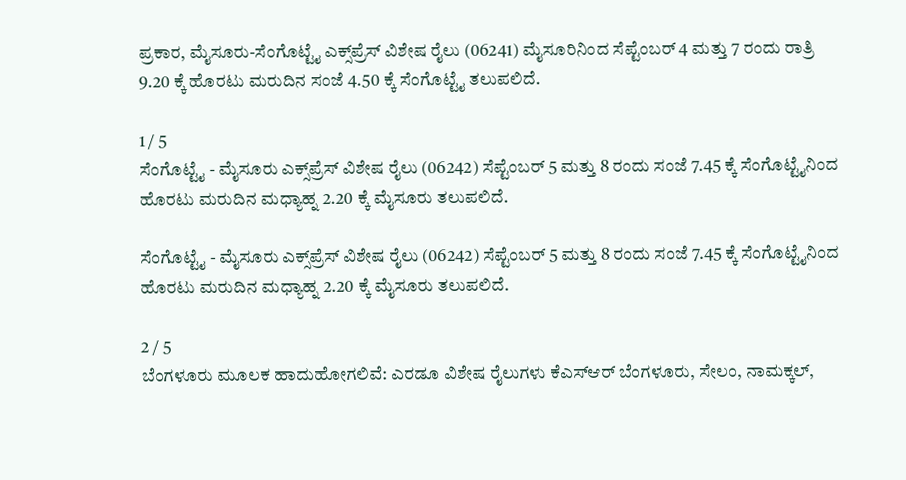ಪ್ರಕಾರ, ಮೈಸೂರು-ಸೆಂಗೊಟ್ಟೈ ಎಕ್ಸ್‌ಪ್ರೆಸ್ ವಿಶೇಷ ರೈಲು (06241) ಮೈಸೂರಿನಿಂದ ಸೆಪ್ಟೆಂಬರ್ 4 ಮತ್ತು 7 ರಂದು ರಾತ್ರಿ 9.20 ಕ್ಕೆ ಹೊರಟು ಮರುದಿನ ಸಂಜೆ 4.50 ಕ್ಕೆ ಸೆಂಗೊಟ್ಟೈ ತಲುಪಲಿದೆ.

1 / 5
ಸೆಂಗೊಟ್ಟೈ - ಮೈಸೂರು ಎಕ್ಸ್‌ಪ್ರೆಸ್ ವಿಶೇಷ ರೈಲು (06242) ಸೆಪ್ಟೆಂಬರ್ 5 ಮತ್ತು 8 ರಂದು ಸಂಜೆ 7.45 ಕ್ಕೆ ಸೆಂಗೊಟ್ಟೈನಿಂದ ಹೊರಟು ಮರುದಿನ ಮಧ್ಯಾಹ್ನ 2.20 ಕ್ಕೆ ಮೈಸೂರು ತಲುಪಲಿದೆ.

ಸೆಂಗೊಟ್ಟೈ - ಮೈಸೂರು ಎಕ್ಸ್‌ಪ್ರೆಸ್ ವಿಶೇಷ ರೈಲು (06242) ಸೆಪ್ಟೆಂಬರ್ 5 ಮತ್ತು 8 ರಂದು ಸಂಜೆ 7.45 ಕ್ಕೆ ಸೆಂಗೊಟ್ಟೈನಿಂದ ಹೊರಟು ಮರುದಿನ ಮಧ್ಯಾಹ್ನ 2.20 ಕ್ಕೆ ಮೈಸೂರು ತಲುಪಲಿದೆ.

2 / 5
ಬೆಂಗಳೂರು ಮೂಲಕ ಹಾದುಹೋಗಲಿವೆ: ಎರಡೂ ವಿಶೇಷ ರೈಲುಗಳು ಕೆಎಸ್‌ಆರ್ ಬೆಂಗಳೂರು, ಸೇಲಂ, ನಾಮಕ್ಕಲ್,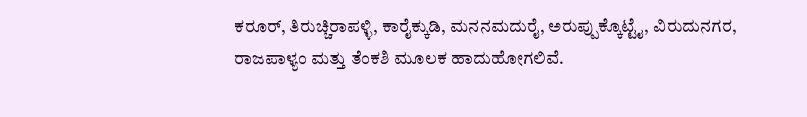ಕರೂರ್, ತಿರುಚ್ಚಿರಾಪಳ್ಳಿ, ಕಾರೈಕ್ಕುಡಿ, ಮನನಮದುರೈ, ಅರುಪ್ಪುಕ್ಕೊಟ್ಟೈ, ವಿರುದುನಗರ, ರಾಜಪಾಳ್ಯಂ ಮತ್ತು ತೆಂಕಶಿ ಮೂಲಕ ಹಾದುಹೋಗಲಿವೆ.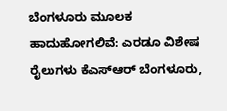ಬೆಂಗಳೂರು ಮೂಲಕ ಹಾದುಹೋಗಲಿವೆ: ಎರಡೂ ವಿಶೇಷ ರೈಲುಗಳು ಕೆಎಸ್‌ಆರ್ ಬೆಂಗಳೂರು,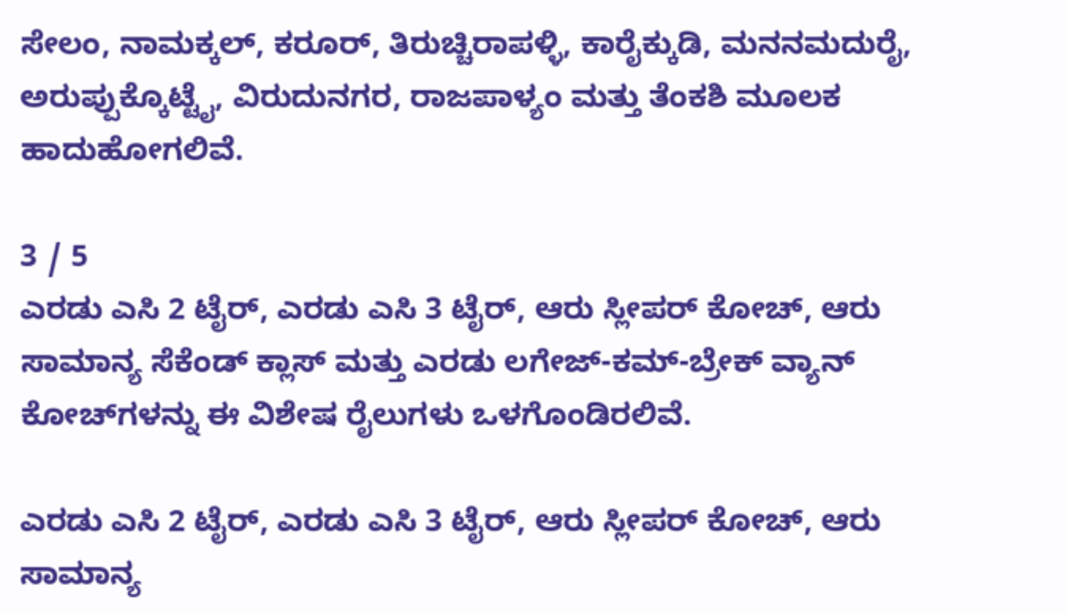ಸೇಲಂ, ನಾಮಕ್ಕಲ್, ಕರೂರ್, ತಿರುಚ್ಚಿರಾಪಳ್ಳಿ, ಕಾರೈಕ್ಕುಡಿ, ಮನನಮದುರೈ, ಅರುಪ್ಪುಕ್ಕೊಟ್ಟೈ, ವಿರುದುನಗರ, ರಾಜಪಾಳ್ಯಂ ಮತ್ತು ತೆಂಕಶಿ ಮೂಲಕ ಹಾದುಹೋಗಲಿವೆ.

3 / 5
ಎರಡು ಎಸಿ 2 ಟೈರ್, ಎರಡು ಎಸಿ 3 ಟೈರ್, ಆರು ಸ್ಲೀಪರ್ ಕೋಚ್, ಆರು ಸಾಮಾನ್ಯ ಸೆಕೆಂಡ್ ಕ್ಲಾಸ್ ಮತ್ತು ಎರಡು ಲಗೇಜ್-ಕಮ್-ಬ್ರೇಕ್ ವ್ಯಾನ್ ಕೋಚ್‌ಗಳನ್ನು ಈ ವಿಶೇಷ ರೈಲುಗಳು ಒಳಗೊಂಡಿರಲಿವೆ.

ಎರಡು ಎಸಿ 2 ಟೈರ್, ಎರಡು ಎಸಿ 3 ಟೈರ್, ಆರು ಸ್ಲೀಪರ್ ಕೋಚ್, ಆರು ಸಾಮಾನ್ಯ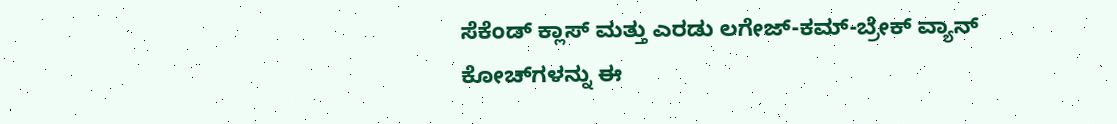ಸೆಕೆಂಡ್ ಕ್ಲಾಸ್ ಮತ್ತು ಎರಡು ಲಗೇಜ್-ಕಮ್-ಬ್ರೇಕ್ ವ್ಯಾನ್ ಕೋಚ್‌ಗಳನ್ನು ಈ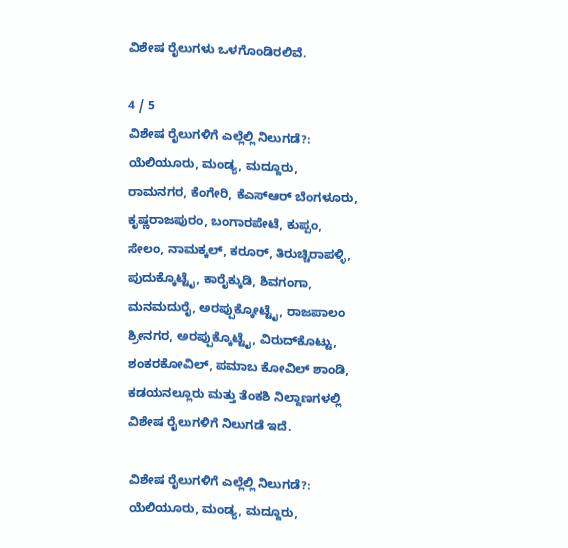ವಿಶೇಷ ರೈಲುಗಳು ಒಳಗೊಂಡಿರಲಿವೆ.

4 / 5
ವಿಶೇಷ ರೈಲುಗಳಿಗೆ ಎಲ್ಲೆಲ್ಲಿ ನಿಲುಗಡೆ?: ಯೆಲಿಯೂರು, ಮಂಡ್ಯ, ಮದ್ದೂರು, ರಾಮನಗರ, ಕೆಂಗೇರಿ, ಕೆಎಸ್‌ಆರ್ ಬೆಂಗಳೂರು, ಕೃಷ್ಣರಾಜಪುರಂ, ಬಂಗಾರಪೇಟೆ, ಕುಪ್ಪಂ, ಸೇಲಂ, ನಾಮಕ್ಕಲ್, ಕರೂರ್, ತಿರುಚ್ಚಿರಾಪಳ್ಳಿ, ಪುದುಕ್ಕೊಟ್ಟೈ, ಕಾರೈಕ್ಕುಡಿ, ಶಿವಗಂಗಾ, ಮನಮದುರೈ, ಅರಪ್ಪುಕ್ಕೋಟ್ಟೈ, ರಾಜಪಾಲಂ ಶ್ರೀನಗರ, ಅರಪ್ಪುಕ್ಕೊಟ್ಟೈ, ವಿರುದ್‌ಕೊಟ್ಟು, ಶಂಕರಕೋವಿಲ್, ಪಮಾಬ ಕೋವಿಲ್ ಶಾಂಡಿ, ಕಡಯನಲ್ಲೂರು ಮತ್ತು ತೆಂಕಶಿ ನಿಲ್ದಾಣಗಳಲ್ಲಿ ವಿಶೇಷ ರೈಲುಗಳಿಗೆ ನಿಲುಗಡೆ ಇದೆ.

ವಿಶೇಷ ರೈಲುಗಳಿಗೆ ಎಲ್ಲೆಲ್ಲಿ ನಿಲುಗಡೆ?: ಯೆಲಿಯೂರು, ಮಂಡ್ಯ, ಮದ್ದೂರು,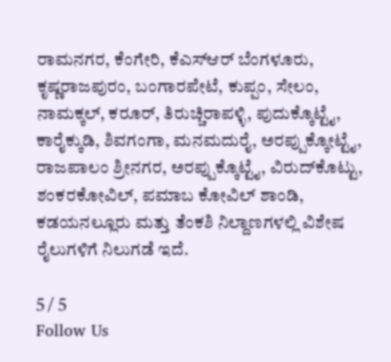ರಾಮನಗರ, ಕೆಂಗೇರಿ, ಕೆಎಸ್‌ಆರ್ ಬೆಂಗಳೂರು, ಕೃಷ್ಣರಾಜಪುರಂ, ಬಂಗಾರಪೇಟೆ, ಕುಪ್ಪಂ, ಸೇಲಂ, ನಾಮಕ್ಕಲ್, ಕರೂರ್, ತಿರುಚ್ಚಿರಾಪಳ್ಳಿ, ಪುದುಕ್ಕೊಟ್ಟೈ, ಕಾರೈಕ್ಕುಡಿ, ಶಿವಗಂಗಾ, ಮನಮದುರೈ, ಅರಪ್ಪುಕ್ಕೋಟ್ಟೈ, ರಾಜಪಾಲಂ ಶ್ರೀನಗರ, ಅರಪ್ಪುಕ್ಕೊಟ್ಟೈ, ವಿರುದ್‌ಕೊಟ್ಟು, ಶಂಕರಕೋವಿಲ್, ಪಮಾಬ ಕೋವಿಲ್ ಶಾಂಡಿ, ಕಡಯನಲ್ಲೂರು ಮತ್ತು ತೆಂಕಶಿ ನಿಲ್ದಾಣಗಳಲ್ಲಿ ವಿಶೇಷ ರೈಲುಗಳಿಗೆ ನಿಲುಗಡೆ ಇದೆ.

5 / 5
Follow Us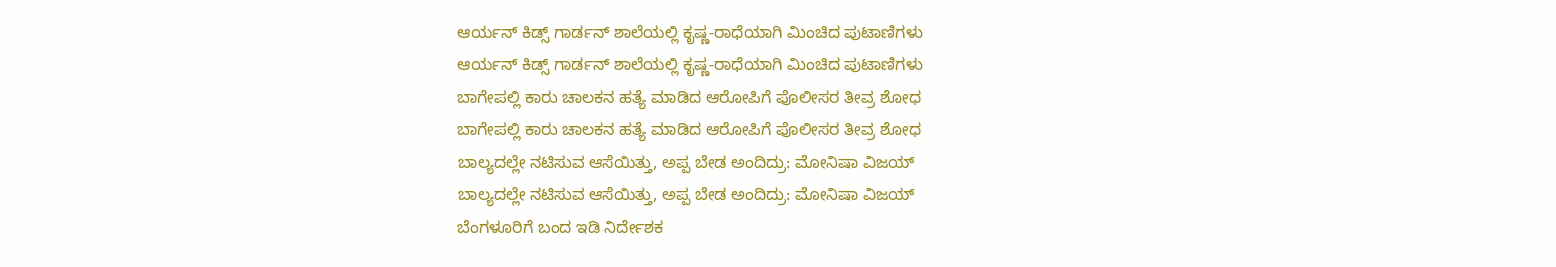ಆರ್ಯನ್ ಕಿಡ್ಸ್ ಗಾರ್ಡನ್ ಶಾಲೆಯಲ್ಲಿ ಕೃಷ್ಣ-ರಾಧೆಯಾಗಿ ಮಿಂಚಿದ ಪುಟಾಣಿಗಳು
ಆರ್ಯನ್ ಕಿಡ್ಸ್ ಗಾರ್ಡನ್ ಶಾಲೆಯಲ್ಲಿ ಕೃಷ್ಣ-ರಾಧೆಯಾಗಿ ಮಿಂಚಿದ ಪುಟಾಣಿಗಳು
ಬಾಗೇಪಲ್ಲಿ ಕಾರು ಚಾಲಕನ ಹತ್ಯೆ ಮಾಡಿದ ಆರೋಪಿಗೆ ಪೊಲೀಸರ ತೀವ್ರ ಶೋಧ
ಬಾಗೇಪಲ್ಲಿ ಕಾರು ಚಾಲಕನ ಹತ್ಯೆ ಮಾಡಿದ ಆರೋಪಿಗೆ ಪೊಲೀಸರ ತೀವ್ರ ಶೋಧ
ಬಾಲ್ಯದಲ್ಲೇ ನಟಿಸುವ ಆಸೆಯಿತ್ತು, ಅಪ್ಪ ಬೇಡ ಅಂದಿದ್ರು: ಮೋನಿಷಾ ವಿಜಯ್
ಬಾಲ್ಯದಲ್ಲೇ ನಟಿಸುವ ಆಸೆಯಿತ್ತು, ಅಪ್ಪ ಬೇಡ ಅಂದಿದ್ರು: ಮೋನಿಷಾ ವಿಜಯ್
ಬೆಂಗಳೂರಿಗೆ ಬಂದ ಇಡಿ ನಿರ್ದೇಶಕ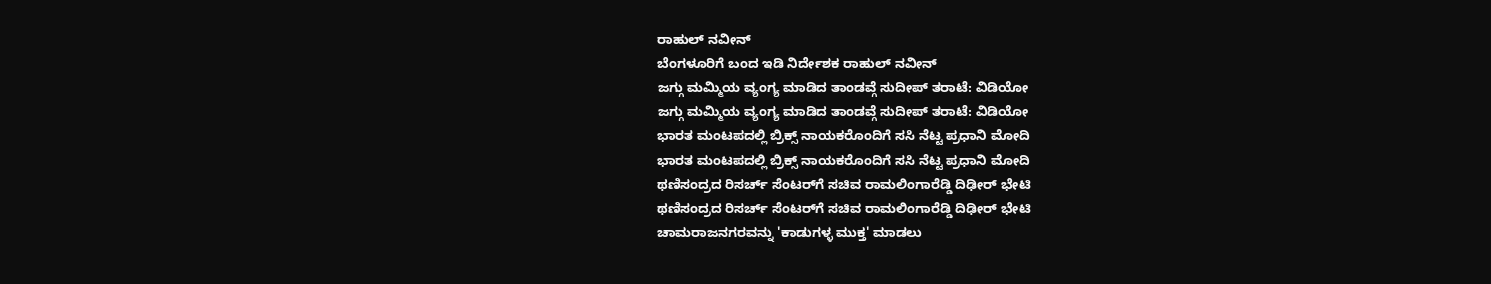ರಾಹುಲ್ ನವೀನ್
ಬೆಂಗಳೂರಿಗೆ ಬಂದ ಇಡಿ ನಿರ್ದೇಶಕ ರಾಹುಲ್ ನವೀನ್
ಜಗ್ಗು ಮಮ್ಮಿಯ ವ್ಯಂಗ್ಯ ಮಾಡಿದ ತಾಂಡವ್ಗೆ ಸುದೀಪ್ ತರಾಟೆ: ವಿಡಿಯೋ
ಜಗ್ಗು ಮಮ್ಮಿಯ ವ್ಯಂಗ್ಯ ಮಾಡಿದ ತಾಂಡವ್ಗೆ ಸುದೀಪ್ ತರಾಟೆ: ವಿಡಿಯೋ
ಭಾರತ ಮಂಟಪದಲ್ಲಿ ಬ್ರಿಕ್ಸ್ ನಾಯಕರೊಂದಿಗೆ ಸಸಿ ನೆಟ್ಟ ಪ್ರಧಾನಿ ಮೋದಿ
ಭಾರತ ಮಂಟಪದಲ್ಲಿ ಬ್ರಿಕ್ಸ್ ನಾಯಕರೊಂದಿಗೆ ಸಸಿ ನೆಟ್ಟ ಪ್ರಧಾನಿ ಮೋದಿ
ಥಣಿಸಂದ್ರದ ರಿಸರ್ಚ್ ಸೆಂಟರ್‌ಗೆ ಸಚಿವ ರಾಮಲಿಂಗಾರೆಡ್ಡಿ ದಿಢೀರ್ ಭೇಟಿ
ಥಣಿಸಂದ್ರದ ರಿಸರ್ಚ್ ಸೆಂಟರ್‌ಗೆ ಸಚಿವ ರಾಮಲಿಂಗಾರೆಡ್ಡಿ ದಿಢೀರ್ ಭೇಟಿ
ಚಾಮರಾಜನಗರವನ್ನು 'ಕಾಡುಗಳ್ಳ ಮುಕ್ತ' ಮಾಡಲು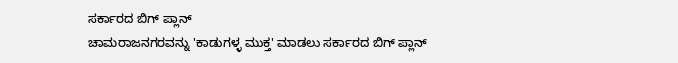ಸರ್ಕಾರದ ಬಿಗ್ ಪ್ಲಾನ್
ಚಾಮರಾಜನಗರವನ್ನು 'ಕಾಡುಗಳ್ಳ ಮುಕ್ತ' ಮಾಡಲು ಸರ್ಕಾರದ ಬಿಗ್ ಪ್ಲಾನ್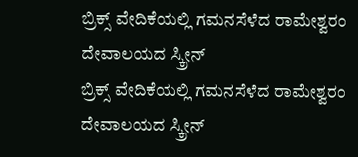ಬ್ರಿಕ್ಸ್ ವೇದಿಕೆಯಲ್ಲಿ ಗಮನಸೆಳೆದ ರಾಮೇಶ್ವರಂ ದೇವಾಲಯದ ಸ್ಕ್ರೀನ್
ಬ್ರಿಕ್ಸ್ ವೇದಿಕೆಯಲ್ಲಿ ಗಮನಸೆಳೆದ ರಾಮೇಶ್ವರಂ ದೇವಾಲಯದ ಸ್ಕ್ರೀನ್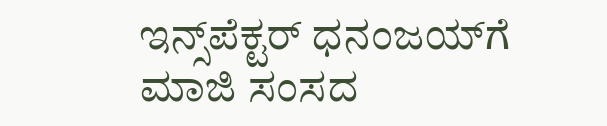ಇನ್ಸ್‌ಪೆಕ್ಟರ್ ಧನಂಜಯ್‌ಗೆ ಮಾಜಿ ಸಂಸದ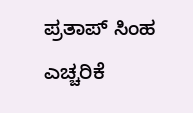ಪ್ರತಾಪ್ ಸಿಂಹ ಎಚ್ಚರಿಕೆ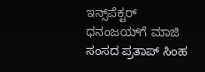ಇನ್ಸ್‌ಪೆಕ್ಟರ್ ಧನಂಜಯ್‌ಗೆ ಮಾಜಿ ಸಂಸದ ಪ್ರತಾಪ್ ಸಿಂಹ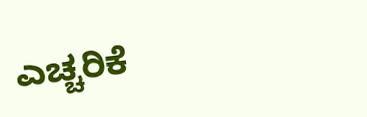ಎಚ್ಚರಿಕೆ